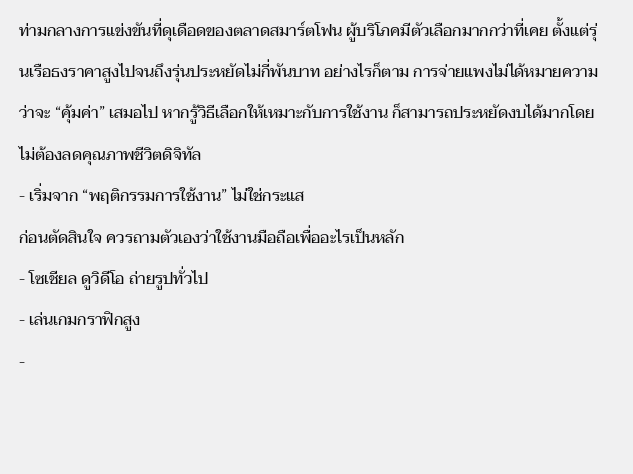ท่ามกลางการแข่งขันที่ดุเดือดของตลาดสมาร์ตโฟน ผู้บริโภคมีตัวเลือกมากกว่าที่เคย ตั้งแต่รุ่นเรือธงราคาสูงไปจนถึงรุ่นประหยัดไม่กี่พันบาท อย่างไรก็ตาม การจ่ายแพงไม่ได้หมายความว่าจะ “คุ้มค่า” เสมอไป หากรู้วิธีเลือกให้เหมาะกับการใช้งาน ก็สามารถประหยัดงบได้มากโดยไม่ต้องลดคุณภาพชีวิตดิจิทัล
- เริ่มจาก “พฤติกรรมการใช้งาน” ไม่ใช่กระแส
ก่อนตัดสินใจ ควรถามตัวเองว่าใช้งานมือถือเพื่ออะไรเป็นหลัก
- โซเชียล ดูวิดีโอ ถ่ายรูปทั่วไป
- เล่นเกมกราฟิกสูง
-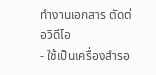ทำงานเอกสาร ตัดต่อวิดีโอ
- ใช้เป็นเครื่องสำรอ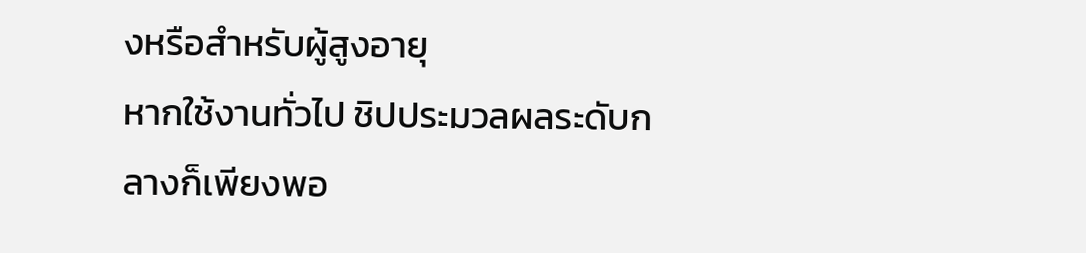งหรือสำหรับผู้สูงอายุ
หากใช้งานทั่วไป ชิปประมวลผลระดับกลางก็เพียงพอ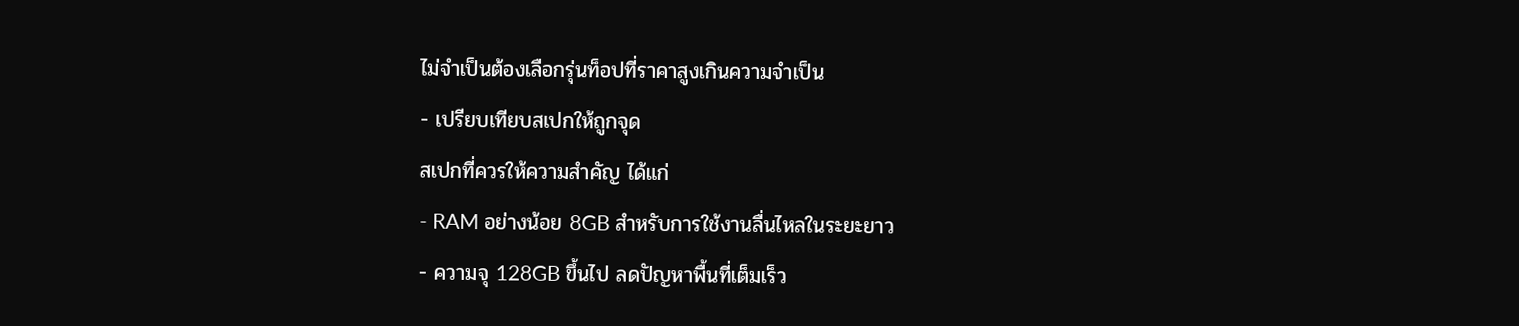ไม่จำเป็นต้องเลือกรุ่นท็อปที่ราคาสูงเกินความจำเป็น
- เปรียบเทียบสเปกให้ถูกจุด
สเปกที่ควรให้ความสำคัญ ได้แก่
- RAM อย่างน้อย 8GB สำหรับการใช้งานลื่นไหลในระยะยาว
- ความจุ 128GB ขึ้นไป ลดปัญหาพื้นที่เต็มเร็ว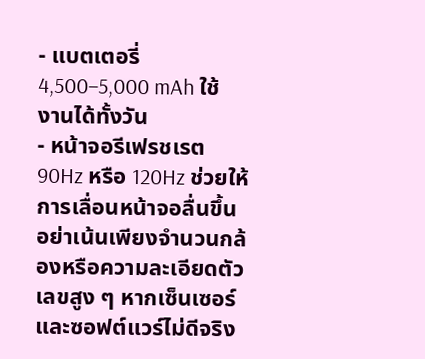- แบตเตอรี่ 4,500–5,000 mAh ใช้งานได้ทั้งวัน
- หน้าจอรีเฟรชเรต 90Hz หรือ 120Hz ช่วยให้การเลื่อนหน้าจอลื่นขึ้น
อย่าเน้นเพียงจำนวนกล้องหรือความละเอียดตัวเลขสูง ๆ หากเซ็นเซอร์และซอฟต์แวร์ไม่ดีจริง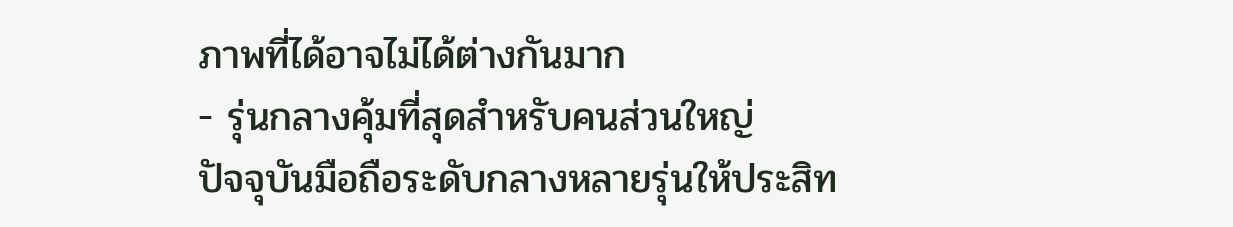ภาพที่ได้อาจไม่ได้ต่างกันมาก
- รุ่นกลางคุ้มที่สุดสำหรับคนส่วนใหญ่
ปัจจุบันมือถือระดับกลางหลายรุ่นให้ประสิท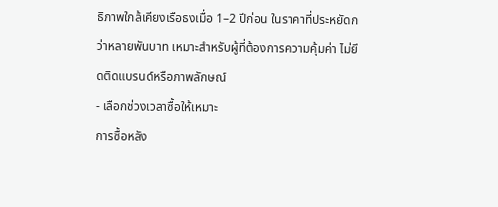ธิภาพใกล้เคียงเรือธงเมื่อ 1–2 ปีก่อน ในราคาที่ประหยัดกว่าหลายพันบาท เหมาะสำหรับผู้ที่ต้องการความคุ้มค่า ไม่ยึดติดแบรนด์หรือภาพลักษณ์
- เลือกช่วงเวลาซื้อให้เหมาะ
การซื้อหลัง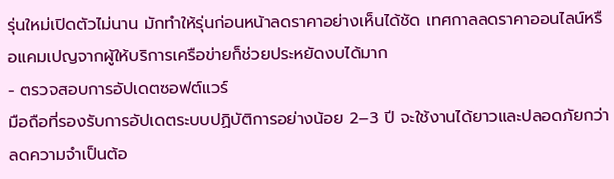รุ่นใหม่เปิดตัวไม่นาน มักทำให้รุ่นก่อนหน้าลดราคาอย่างเห็นได้ชัด เทศกาลลดราคาออนไลน์หรือแคมเปญจากผู้ให้บริการเครือข่ายก็ช่วยประหยัดงบได้มาก
- ตรวจสอบการอัปเดตซอฟต์แวร์
มือถือที่รองรับการอัปเดตระบบปฏิบัติการอย่างน้อย 2–3 ปี จะใช้งานได้ยาวและปลอดภัยกว่า ลดความจำเป็นต้อ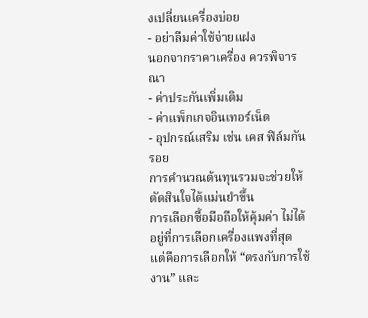งเปลี่ยนเครื่องบ่อย
- อย่าลืมค่าใช้จ่ายแฝง
นอกจากราคาเครื่อง ควรพิจารณา
- ค่าประกันเพิ่มเติม
- ค่าแพ็กเกจอินเทอร์เน็ต
- อุปกรณ์เสริม เช่น เคส ฟิล์มกันรอย
การคำนวณต้นทุนรวมจะช่วยให้ตัดสินใจได้แม่นยำขึ้น
การเลือกซื้อมือถือให้คุ้มค่า ไม่ได้อยู่ที่การเลือกเครื่องแพงที่สุด แต่คือการเลือกให้ “ตรงกับการใช้งาน” และ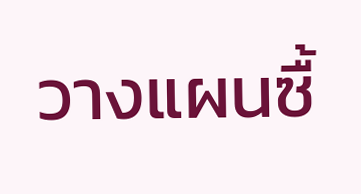วางแผนซื้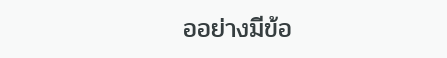ออย่างมีข้อ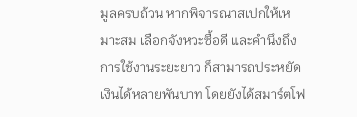มูลครบถ้วน หากพิจารณาสเปกให้เหมาะสม เลือกจังหวะซื้อดี และคำนึงถึงการใช้งานระยะยาว ก็สามารถประหยัดเงินได้หลายพันบาท โดยยังได้สมาร์ตโฟ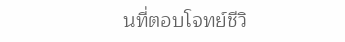นที่ตอบโจทย์ชีวิ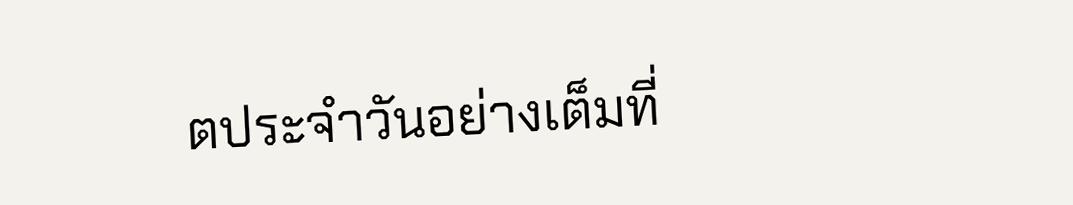ตประจำวันอย่างเต็มที่